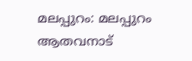മലപ്പുറം: മലപ്പുറം ആതവനാട്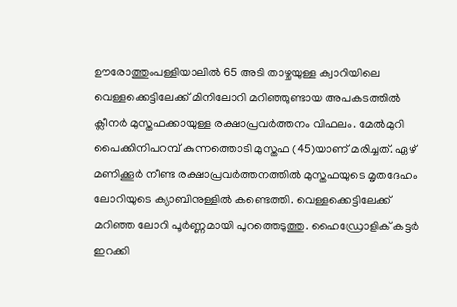ഊരോത്തുംപള്ളിയാലില്‍ 65 അടി താഴ്ചയുള്ള ക്വാറിയിലെ വെള്ളക്കെട്ടിലേക്ക് മിനിലോറി മറിഞ്ഞുണ്ടായ അപകടത്തില്‍ ക്ലീനര്‍ മുസ്തഫക്കായുള്ള രക്ഷാപ്രവര്‍ത്തനം വിഫലം. മേല്‍മുറി പൈക്കിനിപറമ്പ് കുന്നത്തൊടി മുസ്തഫ (45)യാണ് മരിച്ചത്. ഏഴ് മണിക്കൂര്‍ നീണ്ട രക്ഷാപ്രവര്‍ത്തനത്തില്‍ മുസ്തഫയുടെ മൃതദേഹം ലോറിയുടെ ക്യാബിനുള്ളില്‍ കണ്ടെത്തി. വെള്ളക്കെട്ടിലേക്ക് മറിഞ്ഞ ലോറി പൂര്‍ണ്ണമായി പുറത്തെടുത്തു. ഹൈഡ്രോളിക് കട്ടര്‍ ഇറക്കി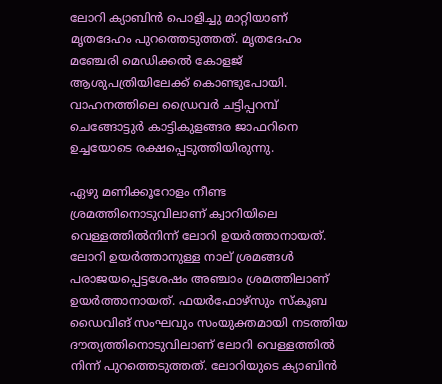ലോറി ക്യാബിന്‍ പൊളിച്ചു മാറ്റിയാണ് മൃതദേഹം പുറത്തെടുത്തത്. മൃതദേഹം മഞ്ചേരി മെഡിക്കല്‍ കോളജ് ആശുപത്രിയിലേക്ക് കൊണ്ടുപോയി. വാഹനത്തിലെ ഡ്രൈവര്‍ ചട്ടിപ്പറമ്പ് ചെങ്ങോട്ടുര്‍ കാട്ടികുളങ്ങര ജാഫറിനെ ഉച്ചയോടെ രക്ഷപ്പെടുത്തിയിരുന്നു.

ഏഴു മണിക്കൂറോളം നീണ്ട ശ്രമത്തിനൊടുവിലാണ് ക്വാറിയിലെ വെള്ളത്തില്‍നിന്ന് ലോറി ഉയര്‍ത്താനായത്. ലോറി ഉയര്‍ത്താനുള്ള നാല് ശ്രമങ്ങള്‍ പരാജയപ്പെട്ടശേഷം അഞ്ചാം ശ്രമത്തിലാണ് ഉയര്‍ത്താനായത്. ഫയര്‍ഫോഴ്സും സ്‌കൂബ ഡൈവിങ് സംഘവും സംയുക്തമായി നടത്തിയ ദൗത്യത്തിനൊടുവിലാണ് ലോറി വെള്ളത്തില്‍ നിന്ന് പുറത്തെടുത്തത്. ലോറിയുടെ ക്യാബിന്‍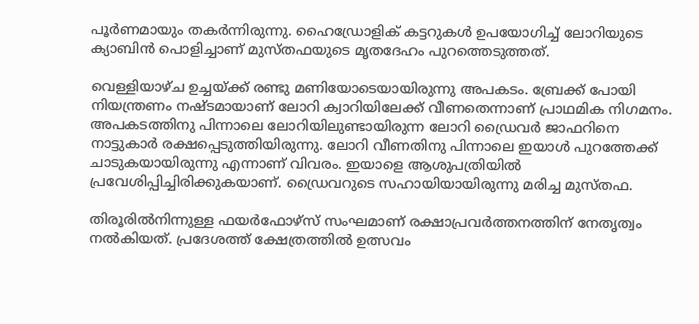പൂര്‍ണമായും തകര്‍ന്നിരുന്നു. ഹൈഡ്രോളിക് കട്ടറുകള്‍ ഉപയോഗിച്ച് ലോറിയുടെ ക്യാബിന്‍ പൊളിച്ചാണ് മുസ്തഫയുടെ മൃതദേഹം പുറത്തെടുത്തത്.

വെള്ളിയാഴ്ച ഉച്ചയ്ക്ക് രണ്ടു മണിയോടെയായിരുന്നു അപകടം. ബ്രേക്ക് പോയി നിയന്ത്രണം നഷ്ടമായാണ് ലോറി ക്വാറിയിലേക്ക് വീണതെന്നാണ് പ്രാഥമിക നിഗമനം. അപകടത്തിനു പിന്നാലെ ലോറിയിലുണ്ടായിരുന്ന ലോറി ഡ്രൈവര്‍ ജാഫറിനെ നാട്ടുകാര്‍ രക്ഷപ്പെടുത്തിയിരുന്നു. ലോറി വീണതിനു പിന്നാലെ ഇയാള്‍ പുറത്തേക്ക് ചാടുകയായിരുന്നു എന്നാണ് വിവരം. ഇയാളെ ആശുപത്രിയില്‍ പ്രവേശിപ്പിച്ചിരിക്കുകയാണ്. ഡ്രൈവറുടെ സഹായിയായിരുന്നു മരിച്ച മുസ്തഫ.

തിരൂരില്‍നിന്നുള്ള ഫയര്‍ഫോഴ്സ് സംഘമാണ് രക്ഷാപ്രവര്‍ത്തനത്തിന് നേതൃത്വം നല്‍കിയത്. പ്രദേശത്ത് ക്ഷേത്രത്തില്‍ ഉത്സവം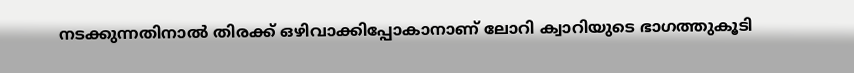നടക്കുന്നതിനാല്‍ തിരക്ക് ഒഴിവാക്കിപ്പോകാനാണ് ലോറി ക്വാറിയുടെ ഭാഗത്തുകൂടി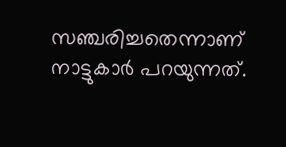സഞ്ചരിച്ചതെന്നാണ് നാട്ടുകാര്‍ പറയുന്നത്.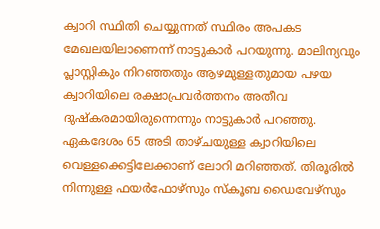ക്വാറി സ്ഥിതി ചെയ്യുന്നത് സ്ഥിരം അപകട മേഖലയിലാണെന്ന് നാട്ടുകാര്‍ പറയുന്നു. മാലിന്യവും പ്ലാസ്റ്റികും നിറഞ്ഞതും ആഴമുള്ളതുമായ പഴയ ക്വാറിയിലെ രക്ഷാപ്രവര്‍ത്തനം അതീവ ദുഷ്‌കരമായിരുന്നെന്നും നാട്ടുകാര്‍ പറഞ്ഞു. ഏകദേശം 65 അടി താഴ്ചയുള്ള ക്വാറിയിലെ വെള്ളക്കെട്ടിലേക്കാണ് ലോറി മറിഞ്ഞത്. തിരൂരില്‍ നിന്നുള്ള ഫയര്‍ഫോഴ്സും സ്‌കൂബ ഡൈവേഴ്സും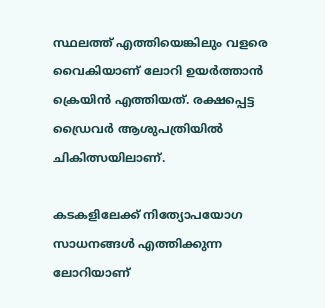സ്ഥലത്ത് എത്തിയെങ്കിലും വളരെ വൈകിയാണ് ലോറി ഉയര്‍ത്താന്‍ ക്രെയിന്‍ എത്തിയത്. രക്ഷപ്പെട്ട ഡ്രൈവര്‍ ആശുപത്രിയില്‍ ചികിത്സയിലാണ്.

കടകളിലേക്ക് നിത്യോപയോഗ സാധനങ്ങള്‍ എത്തിക്കുന്ന ലോറിയാണ്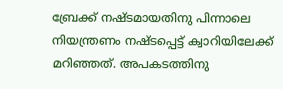ബ്രേക്ക് നഷ്ടമായതിനു പിന്നാലെ നിയന്ത്രണം നഷ്ടപ്പെട്ട് ക്വാറിയിലേക്ക് മറിഞ്ഞത്. അപകടത്തിനു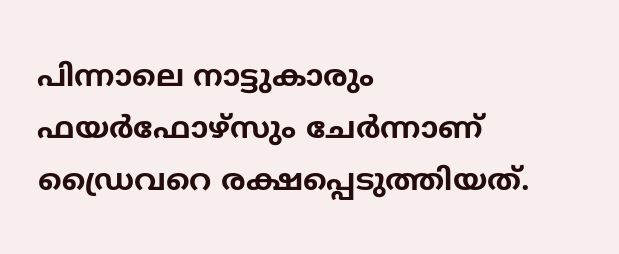പിന്നാലെ നാട്ടുകാരും ഫയര്‍ഫോഴ്സും ചേര്‍ന്നാണ് ഡ്രൈവറെ രക്ഷപ്പെടുത്തിയത്.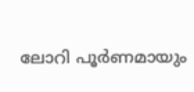ലോറി പൂര്‍ണമായും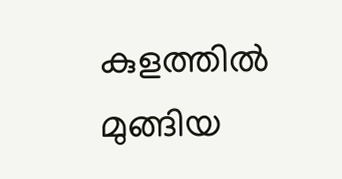കുളത്തില്‍ മുങ്ങിയ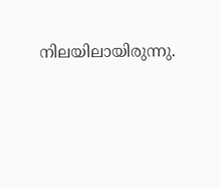നിലയിലായിരുന്നു.